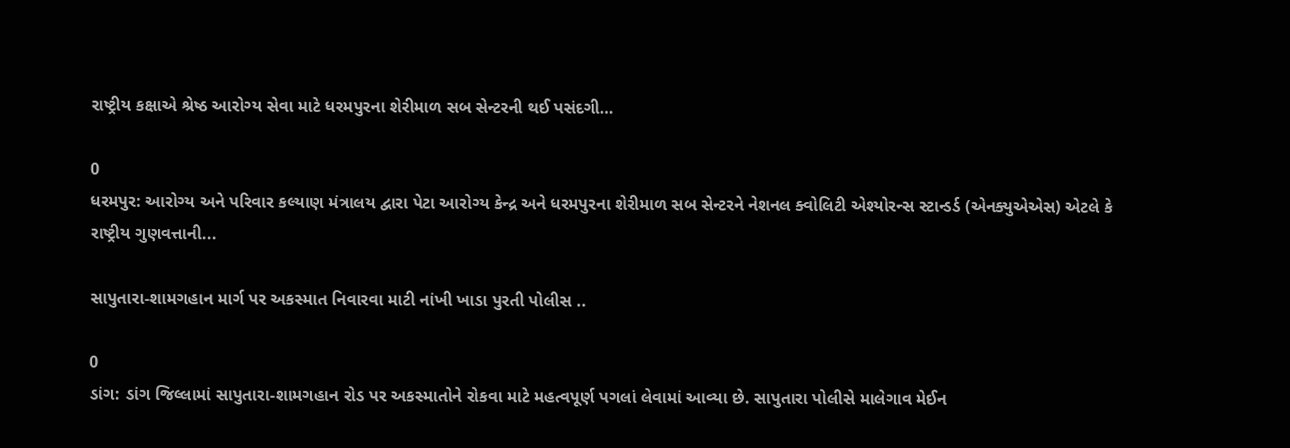રાષ્ટ્રીય કક્ષાએ શ્રેષ્ઠ આરોગ્ય સેવા માટે ધરમપુરના શેરીમાળ સબ સેન્ટરની થઈ પસંદગી…

0
ધરમપુર: આરોગ્ય અને પરિવાર કલ્યાણ મંત્રાલય દ્વારા પેટા આરોગ્ય કેન્દ્ર અને ધરમપુરના શેરીમાળ સબ સેન્ટરને નેશનલ ક્વોલિટી એશ્યોરન્સ સ્ટાન્ડર્ડ (એનક્યુએએસ) એટલે કે રાષ્ટ્રીય ગુણવત્તાની...

સાપુતારા-શામગહાન માર્ગ પર અકસ્માત નિવારવા માટી નાંખી ખાડા પુરતી પોલીસ ..

0
ડાંગ: ડાંગ જિલ્લામાં સાપુતારા-શામગહાન રોડ પર અકસ્માતોને રોકવા માટે મહત્વપૂર્ણ પગલાં લેવામાં આવ્યા છે. સાપુતારા પોલીસે માલેગાવ મેઈન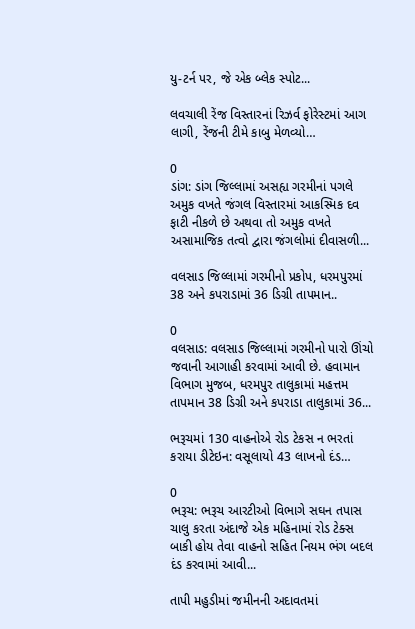યુ-ટર્ન પર, જે એક બ્લેક સ્પોટ...

લવચાલી રેંજ વિસ્તારનાં રિઝર્વ ફોરેસ્ટમાં આગ લાગી, રેંજની ટીમે કાબુ મેળવ્યો…

0
ડાંગ: ડાંગ જિલ્લામાં અસહ્ય ગરમીનાં પગલે અમુક વખતે જંગલ વિસ્તારમાં આકસ્મિક દવ ફાટી નીકળે છે અથવા તો અમુક વખતે અસામાજિક તત્વો દ્વારા જંગલોમાં દીવાસળી...

વલસાડ જિલ્લામાં ગરમીનો પ્રકોપ, ધરમપુરમાં 38 અને કપરાડામાં 36 ડિગ્રી તાપમાન..

0
વલસાડ: વલસાડ જિલ્લામાં ગરમીનો પારો ઊંચો જવાની આગાહી કરવામાં આવી છે. હવામાન વિભાગ મુજબ, ધરમપુર તાલુકામાં મહત્તમ તાપમાન 38 ડિગ્રી અને કપરાડા તાલુકામાં 36...

ભરૂચમાં 130 વાહનોએ રોડ ટેકસ ન ભરતાં કરાયા ડીટેઇન: વસૂલાયો 43 લાખનો દંડ…

0
ભરૂચ: ભરૂચ આરટીઓ વિભાગે સઘન તપાસ ચાલુ કરતા અંદાજે એક મહિનામાં રોડ ટેક્સ બાકી હોય તેવા વાહનો સહિત નિયમ ભંગ બદલ દંડ કરવામાં આવી...

તાપી મહુડીમાં જમીનની અદાવતમાં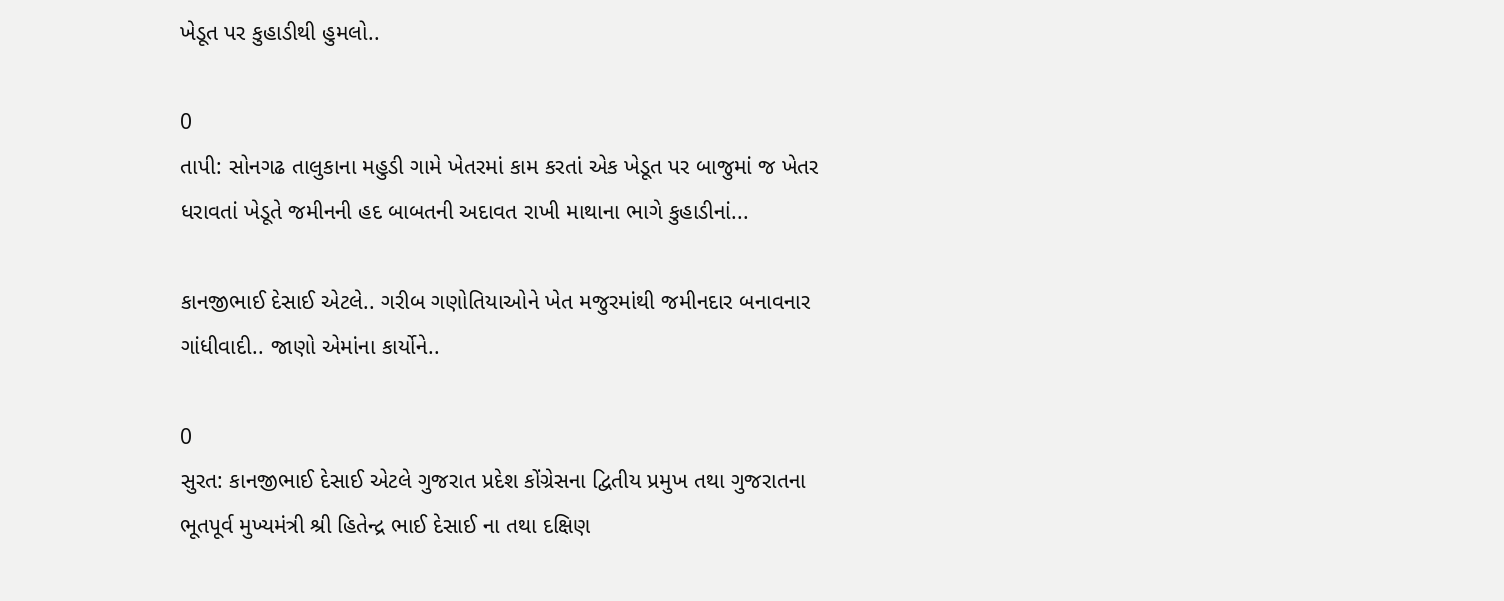ખેડૂત પર કુહાડીથી હુમલો..

0
તાપી: સોનગઢ તાલુકાના મહુડી ગામે ખેતરમાં કામ કરતાં એક ખેડૂત પર બાજુમાં જ ખેતર ધરાવતાં ખેડૂતે જમીનની હદ બાબતની અદાવત રાખી માથાના ભાગે કુહાડીનાં...

કાનજીભાઈ દેસાઈ એટલે.. ગરીબ ગણોતિયાઓને ખેત મજુરમાંથી જમીનદાર બનાવનાર ગાંધીવાદી.. જાણો એમાંના કાર્યોને..

0
સુરત: કાનજીભાઈ દેસાઈ એટલે ગુજરાત પ્રદેશ કોંગ્રેસના દ્વિતીય પ્રમુખ તથા ગુજરાતના ભૂતપૂર્વ મુખ્યમંત્રી શ્રી હિતેન્દ્ર ભાઈ દેસાઈ ના તથા દક્ષિણ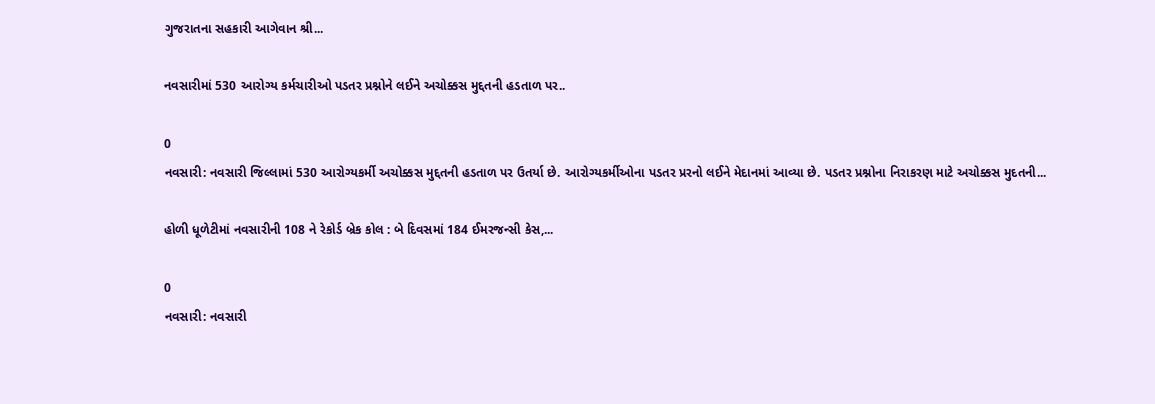ગુજરાતના સહકારી આગેવાન શ્રી...

નવસારીમાં 530 આરોગ્ય કર્મચારીઓ પડતર પ્રશ્નોને લઈને અચોક્કસ મુદ્દતની હડતાળ પર..

0
નવસારી: નવસારી જિલ્લામાં 530 આરોગ્યકર્મી અચોક્કસ મુદ્દતની હડતાળ પર ઉતર્યા છે. આરોગ્યકર્મીઓના પડતર પ્રરનો લઈને મેદાનમાં આવ્યા છે. પડતર પ્રશ્નોના નિરાકરણ માટે અચોક્કસ મુદતની...

હોળી ધૂળેટીમાં નવસારીની 108 ને રેકોર્ડ બ્રેક કોલ : બે દિવસમાં 184 ઈમરજન્સી કેસ,...

0
નવસારી: નવસારી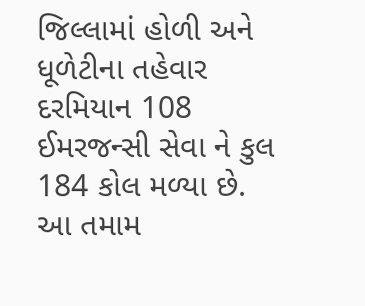જિલ્લામાં હોળી અને ધૂળેટીના તહેવાર દરમિયાન 108 ઈમરજન્સી સેવા ને કુલ 184 કોલ મળ્યા છે. આ તમામ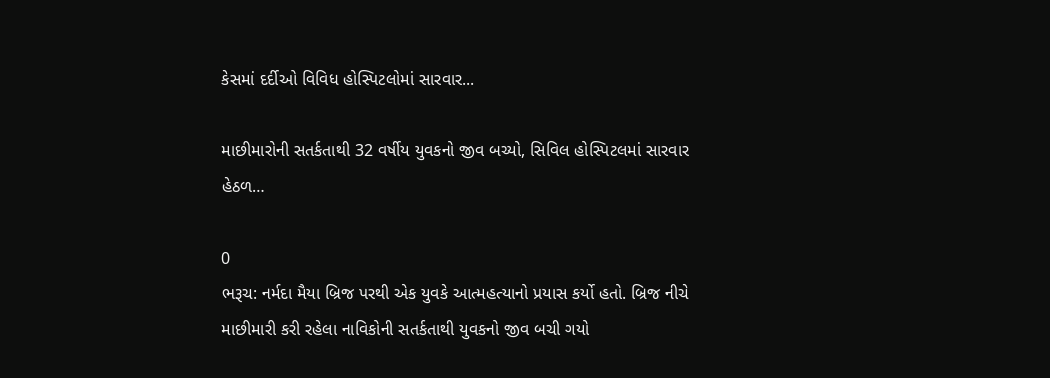કેસમાં દર્દીઓ વિવિધ હોસ્પિટલોમાં સારવાર...

માછીમારોની સતર્કતાથી 32 વર્ષીય યુવકનો જીવ બચ્યો, સિવિલ હોસ્પિટલમાં સારવાર હેઠળ…

0
ભરૂચ: નર્મદા મૈયા બ્રિજ પરથી એક યુવકે આત્મહત્યાનો પ્રયાસ કર્યો હતો. બ્રિજ નીચે માછીમારી કરી રહેલા નાવિકોની સતર્કતાથી યુવકનો જીવ બચી ગયો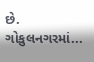છે. ગોકુલનગરમાં...